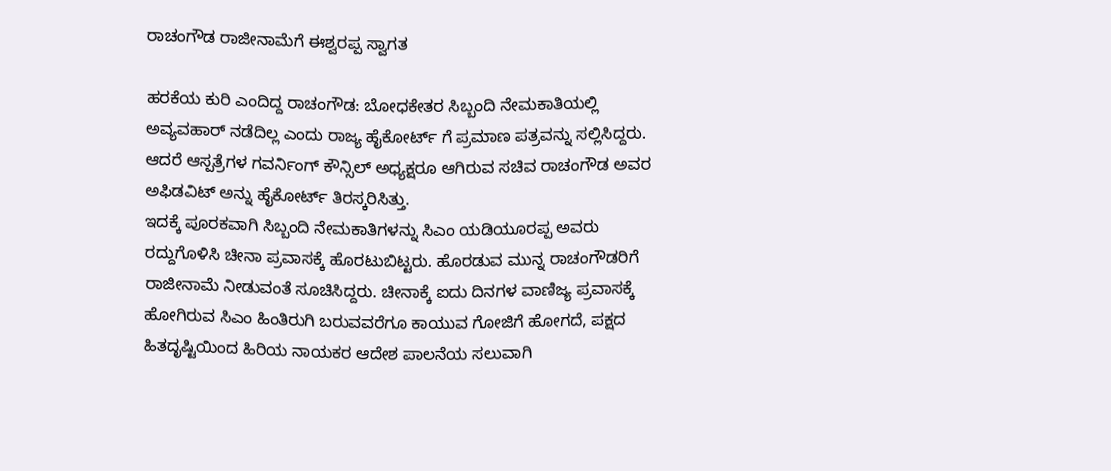ರಾಚಂಗೌಡ ರಾಜೀನಾಮೆಗೆ ಈಶ್ವರಪ್ಪ ಸ್ವಾಗತ

ಹರಕೆಯ ಕುರಿ ಎಂದಿದ್ದ ರಾಚಂಗೌಡ: ಬೋಧಕೇತರ ಸಿಬ್ಬಂದಿ ನೇಮಕಾತಿಯಲ್ಲಿ ಅವ್ಯವಹಾರ್ ನಡೆದಿಲ್ಲ ಎಂದು ರಾಜ್ಯ ಹೈಕೋರ್ಟ್ ಗೆ ಪ್ರಮಾಣ ಪತ್ರವನ್ನು ಸಲ್ಲಿಸಿದ್ದರು. ಆದರೆ ಆಸ್ಪತ್ರೆಗಳ ಗವರ್ನಿಂಗ್ ಕೌನ್ಸಿಲ್ ಅಧ್ಯಕ್ಷರೂ ಆಗಿರುವ ಸಚಿವ ರಾಚಂಗೌಡ ಅವರ ಅಫಿಡವಿಟ್ ಅನ್ನು ಹೈಕೋರ್ಟ್ ತಿರಸ್ಕರಿಸಿತ್ತು.
ಇದಕ್ಕೆ ಪೂರಕವಾಗಿ ಸಿಬ್ಬಂದಿ ನೇಮಕಾತಿಗಳನ್ನು ಸಿಎಂ ಯಡಿಯೂರಪ್ಪ ಅವರು ರದ್ದುಗೊಳಿಸಿ ಚೀನಾ ಪ್ರವಾಸಕ್ಕೆ ಹೊರಟುಬಿಟ್ಟರು. ಹೊರಡುವ ಮುನ್ನ ರಾಚಂಗೌಡರಿಗೆ ರಾಜೀನಾಮೆ ನೀಡುವಂತೆ ಸೂಚಿಸಿದ್ದರು. ಚೀನಾಕ್ಕೆ ಐದು ದಿನಗಳ ವಾಣಿಜ್ಯ ಪ್ರವಾಸಕ್ಕೆ ಹೋಗಿರುವ ಸಿಎಂ ಹಿಂತಿರುಗಿ ಬರುವವರೆಗೂ ಕಾಯುವ ಗೋಜಿಗೆ ಹೋಗದೆ, ಪಕ್ಷದ ಹಿತದೃಷ್ಟಿಯಿಂದ ಹಿರಿಯ ನಾಯಕರ ಆದೇಶ ಪಾಲನೆಯ ಸಲುವಾಗಿ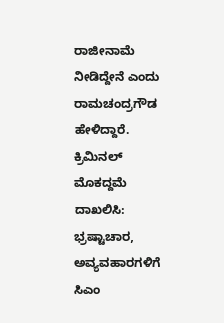ರಾಜೀನಾಮೆ ನೀಡಿದ್ದೇನೆ ಎಂದು ರಾಮಚಂದ್ರಗೌಡ ಹೇಳಿದ್ದಾರೆ.
ಕ್ರಿಮಿನಲ್ ಮೊಕದ್ದಮೆ ದಾಖಲಿಸಿ: ಭ್ರಷ್ಟಾಚಾರ, ಅವ್ಯವಹಾರಗಳಿಗೆ ಸಿಎಂ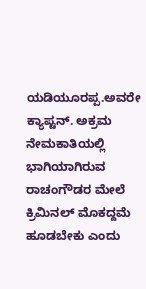ಯಡಿಯೂರಪ್ಪ.ಅವರೇ ಕ್ಯಾಪ್ಟನ್. ಅಕ್ರಮ ನೇಮಕಾತಿಯಲ್ಲಿ ಭಾಗಿಯಾಗಿರುವ ರಾಚಂಗೌಡರ ಮೇಲೆ ಕ್ರಿಮಿನಲ್ ಮೊಕದ್ದಮೆ ಹೂಡಬೇಕು ಎಂದು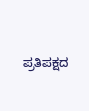ಪ್ರತಿಪಕ್ಷದ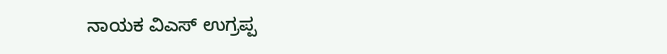ನಾಯಕ ವಿಎಸ್ ಉಗ್ರಪ್ಪ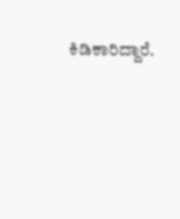ಕಿಡಿಕಾರಿದ್ದಾರೆ.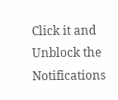Click it and Unblock the Notifications